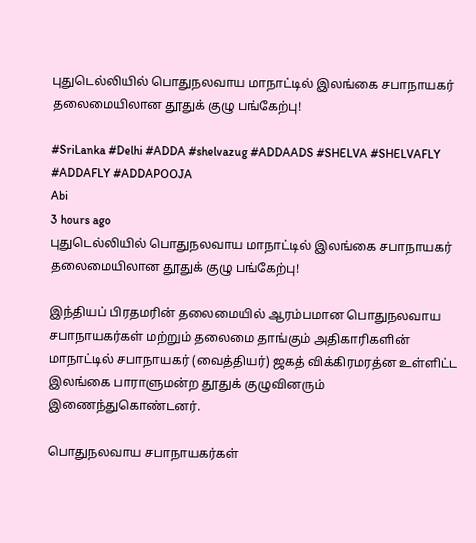புதுடெல்லியில் பொதுநலவாய மாநாட்டில் இலங்கை சபாநாயகர் தலைமையிலான தூதுக் குழு பங்கேற்பு!

#SriLanka #Delhi #ADDA #shelvazug #ADDAADS #SHELVA #SHELVAFLY #ADDAFLY #ADDAPOOJA
Abi
3 hours ago
புதுடெல்லியில் பொதுநலவாய மாநாட்டில் இலங்கை சபாநாயகர் தலைமையிலான தூதுக் குழு பங்கேற்பு!

இந்தியப் பிரதமரின் தலைமையில் ஆரம்பமான பொதுநலவாய சபாநாயகர்கள் மற்றும் தலைமை தாங்கும் அதிகாரிகளின் மாநாட்டில் சபாநாயகர் (வைத்தியர்) ஜகத் விக்கிரமரத்ன உள்ளிட்ட இலங்கை பாராளுமன்ற தூதுக் குழுவினரும் இணைந்துகொண்டனர்.

பொதுநலவாய சபாநாயகர்கள்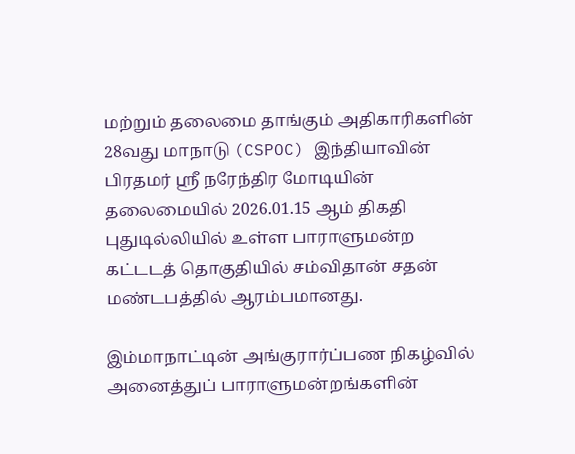மற்றும் தலைமை தாங்கும் அதிகாரிகளின் 28வது மாநாடு (CSPOC) இந்தியாவின் பிரதமர் ஸ்ரீ நரேந்திர மோடியின் தலைமையில் 2026.01.15 ஆம் திகதி புதுடில்லியில் உள்ள பாராளுமன்ற கட்டடத் தொகுதியில் சம்விதான் சதன் மண்டபத்தில் ஆரம்பமானது.

இம்மாநாட்டின் அங்குரார்ப்பண நிகழ்வில் அனைத்துப் பாராளுமன்றங்களின்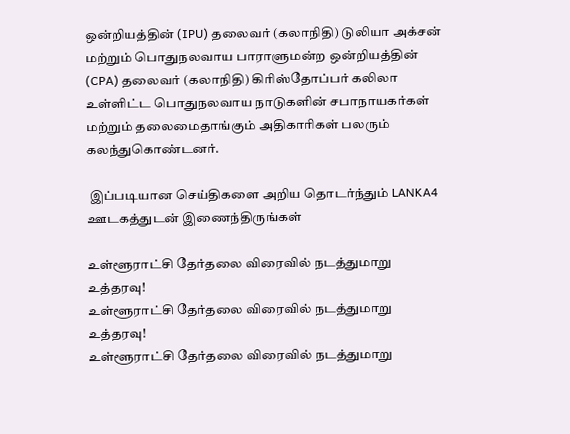ஒன்றியத்தின் (IPU) தலைவர் (கலாநிதி) டுலியா அக்சன் மற்றும் பொதுநலவாய பாராளுமன்ற ஒன்றியத்தின் (CPA) தலைவர் (கலாநிதி) கிரிஸ்தோப்பர் கலிலா உள்ளிட்ட பொதுநலவாய நாடுகளின் சபாநாயகர்கள் மற்றும் தலைமைதாங்கும் அதிகாரிகள் பலரும் கலந்துகொண்டனர்.

 இப்படியான செய்திகளை அறிய தொடர்ந்தும் LANKA4 ஊடகத்துடன் இணைந்திருங்கள்

உள்ளூராட்சி தேர்தலை விரைவில் நடத்துமாறு உத்தரவு!
உள்ளூராட்சி தேர்தலை விரைவில் நடத்துமாறு உத்தரவு!
உள்ளூராட்சி தேர்தலை விரைவில் நடத்துமாறு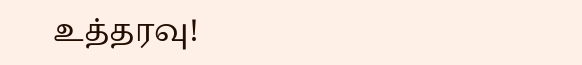உத்தரவு!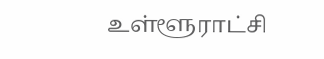உள்ளூராட்சி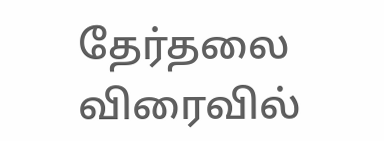தேர்தலை விரைவில்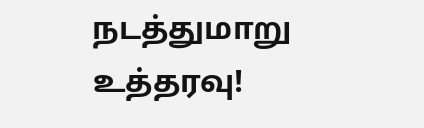நடத்துமாறு உத்தரவு!